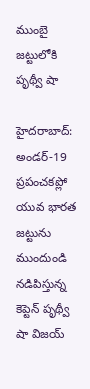ముంబై జట్టులోకి పృథ్వీ షా

హైదరాబాద్: అండర్-19 ప్రపంచకప్లో యువ భారత జట్టును ముందుండి నడిపిస్తున్న కెప్టెన్ పృథ్వీ షా విజయ్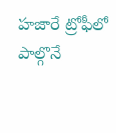హజారే ట్రోఫీలో పాల్గొనే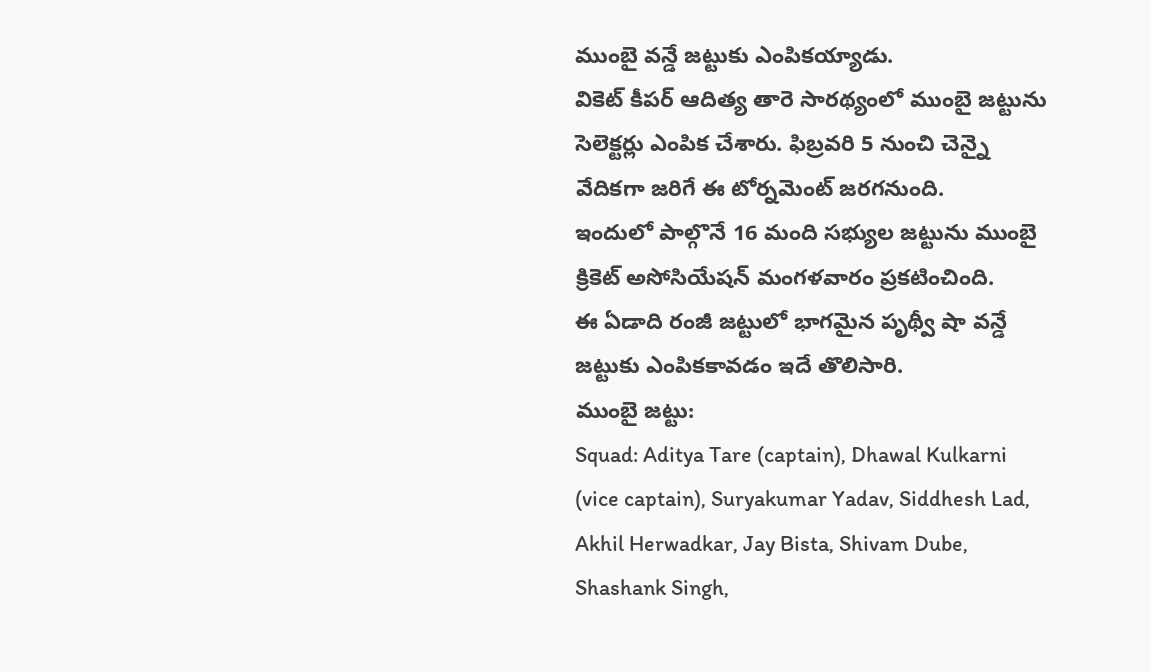ముంబై వన్డే జట్టుకు ఎంపికయ్యాడు.
వికెట్ కీపర్ ఆదిత్య తారె సారథ్యంలో ముంబై జట్టును సెలెక్టర్లు ఎంపిక చేశారు. ఫిబ్రవరి 5 నుంచి చెన్నై వేదికగా జరిగే ఈ టోర్నమెంట్ జరగనుంది.
ఇందులో పాల్గొనే 16 మంది సభ్యుల జట్టును ముంబై క్రికెట్ అసోసియేషన్ మంగళవారం ప్రకటించింది.
ఈ ఏడాది రంజీ జట్టులో భాగమైన పృథ్వీ షా వన్డే జట్టుకు ఎంపికకావడం ఇదే తొలిసారి.
ముంబై జట్టు:
Squad: Aditya Tare (captain), Dhawal Kulkarni (vice captain), Suryakumar Yadav, Siddhesh Lad, Akhil Herwadkar, Jay Bista, Shivam Dube, Shashank Singh,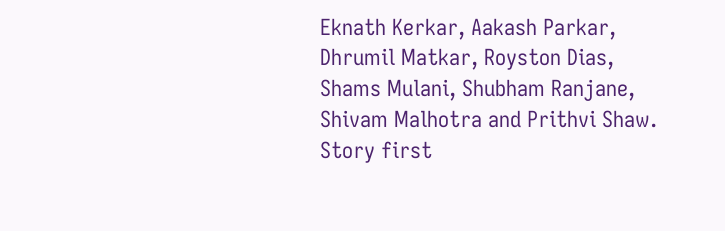Eknath Kerkar, Aakash Parkar, Dhrumil Matkar, Royston Dias, Shams Mulani, Shubham Ranjane, Shivam Malhotra and Prithvi Shaw.
Story first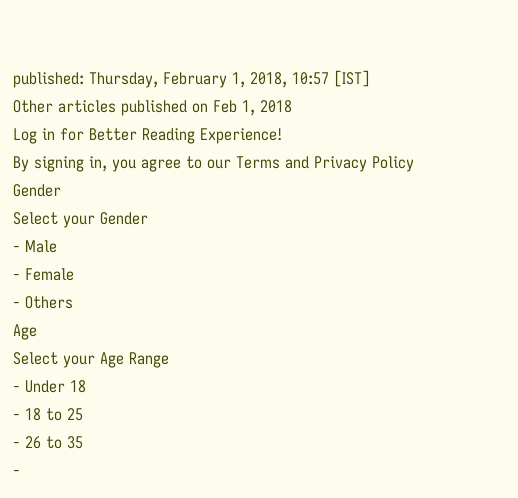published: Thursday, February 1, 2018, 10:57 [IST]
Other articles published on Feb 1, 2018
Log in for Better Reading Experience!
By signing in, you agree to our Terms and Privacy Policy
Gender
Select your Gender
- Male
- Female
- Others
Age
Select your Age Range
- Under 18
- 18 to 25
- 26 to 35
-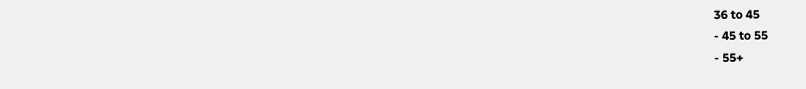36 to 45
- 45 to 55
- 55+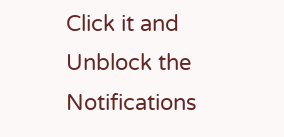Click it and Unblock the Notifications